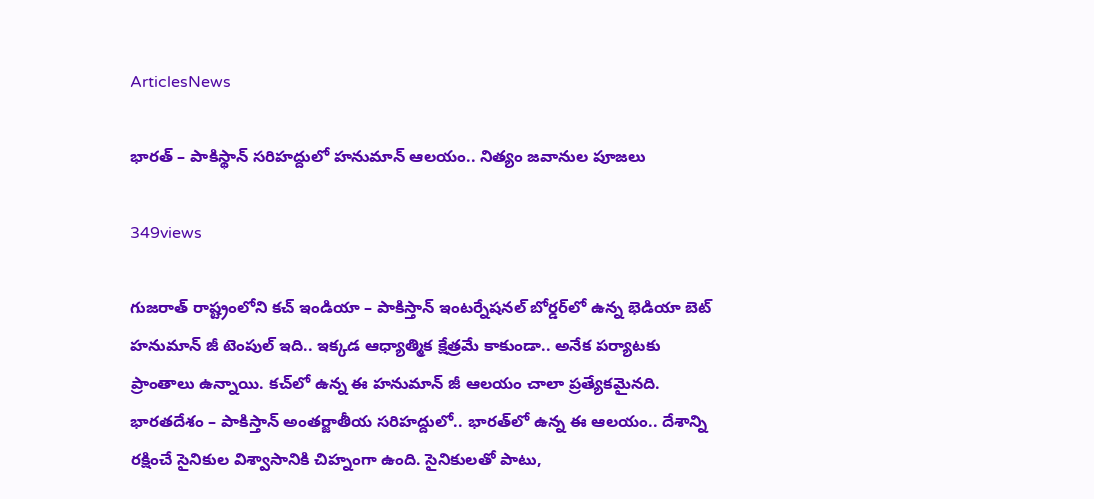ArticlesNews

భారత్ – పాకిస్థాన్ సరిహద్దులో హనుమాన్‌ ఆలయం.. నిత్యం జవానుల పూజలు

349views

గుజరాత్‌ రాష్ట్రంలోని కచ్‌ ఇండియా – పాకిస్తాన్ ఇంటర్నేషనల్ బోర్డర్‌లో ఉన్న భెడియా బెట్ హనుమాన్‌ జీ టెంపుల్ ఇది.. ఇక్కడ ఆధ్యాత్మిక క్షేత్రమే కాకుండా.. అనేక పర్యాటకు ప్రాంతాలు ఉన్నాయి. కచ్‌లో ఉన్న ఈ హనుమాన్ జీ ఆలయం చాలా ప్రత్యేకమైనది. భారతదేశం – పాకిస్తాన్ అంతర్జాతీయ సరిహద్దులో.. భారత్‌లో ఉన్న ఈ ఆలయం.. దేశాన్ని రక్షించే సైనికుల విశ్వాసానికి చిహ్నంగా ఉంది. సైనికులతో పాటు,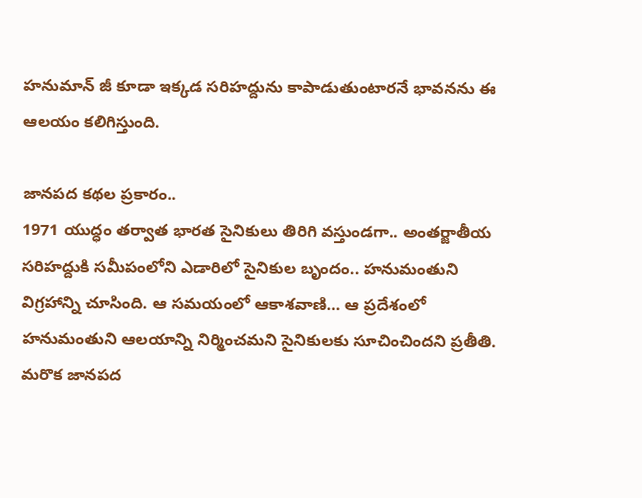హనుమాన్ జీ కూడా ఇక్కడ సరిహద్దును కాపాడుతుంటారనే భావనను ఈ ఆలయం కలిగిస్తుంది.

జానపద కథల ప్రకారం..
1971 యుద్ధం తర్వాత భారత సైనికులు తిరిగి వస్తుండగా.. అంతర్జాతీయ సరిహద్దుకి సమీపంలోని ఎడారిలో సైనికుల బృందం.. హనుమంతుని విగ్రహాన్ని చూసింది. ఆ సమయంలో ఆకాశవాణి… ఆ ప్రదేశంలో హనుమంతుని ఆలయాన్ని నిర్మించమని సైనికులకు సూచించిందని ప్రతీతి. మరొక జానపద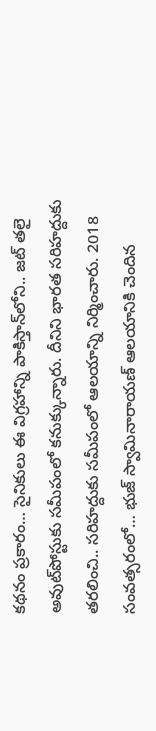కథనం ప్రకారం… సైనికులు ఈ విగ్రహాన్ని పాకిస్తాన్‌లోని.. జట్ తలై అవుట్‌పోస్టుకు సమీపంలో కనుక్కున్నారు. దీనిని భారత సరిహద్దుకు తరలించి.. సరిహద్దుకు సమీపంలో ఆలయాన్ని నిర్మించారు. 2018 సంవత్సరంలో… భుజ్ స్వామినారాయణ్ ఆలయానికి చెందిన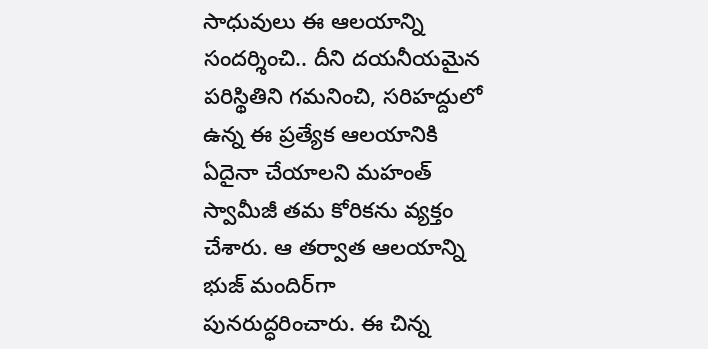సాధువులు ఈ ఆలయాన్ని సందర్శించి.. దీని దయనీయమైన పరిస్థితిని గమనించి, సరిహద్దులో ఉన్న ఈ ప్రత్యేక ఆలయానికి ఏదైనా చేయాలని మహంత్ స్వామీజీ తమ కోరికను వ్యక్తం చేశారు. ఆ తర్వాత ఆలయాన్ని భుజ్ మందిర్‌గా పునరుద్ధరించారు. ఈ చిన్న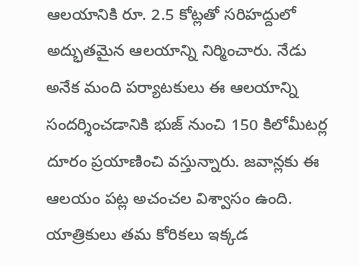ఆలయానికి రూ. 2.5 కోట్లతో సరిహద్దులో అద్భుతమైన ఆలయాన్ని నిర్మించారు. నేడు అనేక మంది పర్యాటకులు ఈ ఆలయాన్ని సందర్శించడానికి భుజ్ నుంచి 150 కిలోమీటర్ల దూరం ప్రయాణించి వస్తున్నారు. జవాన్లకు ఈ ఆలయం పట్ల అచంచల విశ్వాసం ఉంది. యాత్రికులు తమ కోరికలు ఇక్కడ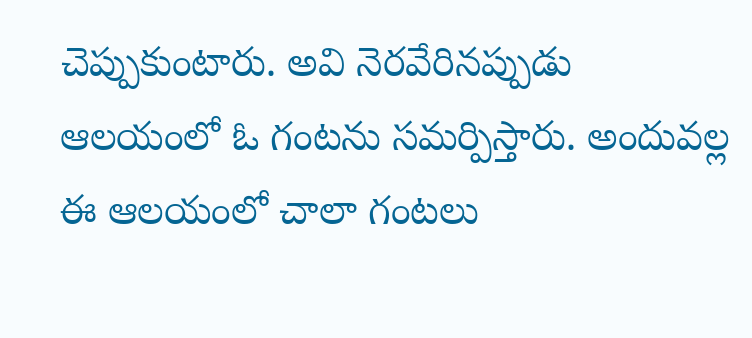చెప్పుకుంటారు. అవి నెరవేరినప్పుడు ఆలయంలో ఓ గంటను సమర్పిస్తారు. అందువల్ల ఈ ఆలయంలో చాలా గంటలు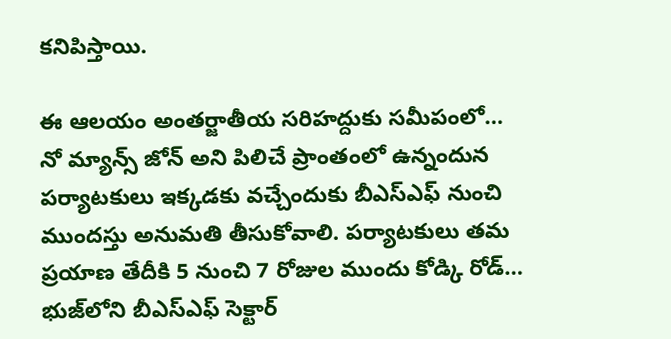కనిపిస్తాయి.

ఈ ఆలయం అంతర్జాతీయ సరిహద్దుకు సమీపంలో… నో మ్యాన్స్ జోన్ అని పిలిచే ప్రాంతంలో ఉన్నందున పర్యాటకులు ఇక్కడకు వచ్చేందుకు బీఎస్‌ఎఫ్‌ నుంచి ముందస్తు అనుమతి తీసుకోవాలి. పర్యాటకులు తమ ప్రయాణ తేదీకి 5 నుంచి 7 రోజుల ముందు కోడ్కి రోడ్… భుజ్‌లోని బీఎస్‌ఎఫ్‌ సెక్టార్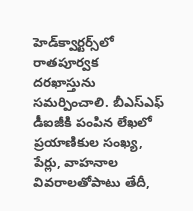హెడ్‌క్వార్టర్స్‌లో రాతపూర్వక దరఖాస్తును సమర్పించాలి. బీఎస్‌ఎఫ్ డీఐజీకి పంపిన లేఖలో ప్రయాణికుల సంఖ్య, పేర్లు, వాహనాల వివరాలతోపాటు తేదీ,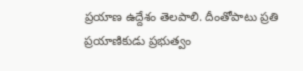ప్రయాణ ఉద్దేశం తెలపాలి. దీంతోపాటు ప్రతి ప్రయాణికుడు ప్రభుత్వం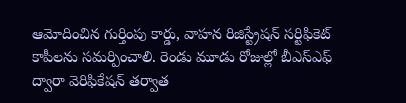ఆమోదించిన గుర్తింపు కార్డు, వాహన రిజిస్ట్రేషన్ సర్టిఫికెట్ కాపీలను సమర్పించాలి. రెండు మూడు రోజుల్లో బీఎస్‌ఎఫ్‌ ద్వారా వెరిఫికేషన్ తర్వాత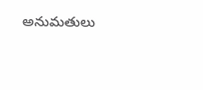అనుమతులు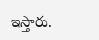ఇస్తారు.